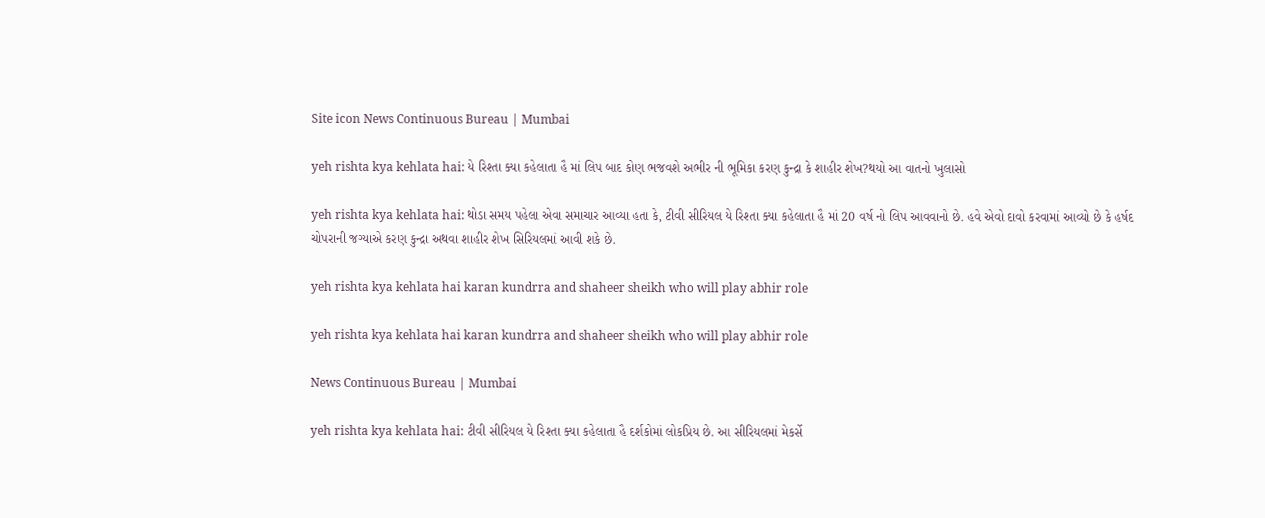Site icon News Continuous Bureau | Mumbai

yeh rishta kya kehlata hai: યે રિશ્તા ક્યા કહેલાતા હૈ માં લિપ બાદ કોણ ભજવશે અભીર ની ભૂમિકા કરણ કુન્દ્રા કે શાહીર શેખ?થયો આ વાતનો ખુલાસો

yeh rishta kya kehlata hai: થોડા સમય પહેલા એવા સમાચાર આવ્યા હતા કે, ટીવી સીરિયલ યે રિશ્તા ક્યા કહેલાતા હૈ માં 20 વર્ષ નો લિપ આવવાનો છે. હવે એવો દાવો કરવામાં આવ્યો છે કે હર્ષદ ચોપરાની જગ્યાએ કરણ કુન્દ્રા અથવા શાહીર શેખ સિરિયલમાં આવી શકે છે.

yeh rishta kya kehlata hai karan kundrra and shaheer sheikh who will play abhir role

yeh rishta kya kehlata hai karan kundrra and shaheer sheikh who will play abhir role

News Continuous Bureau | Mumbai

yeh rishta kya kehlata hai: ટીવી સીરિયલ યે રિશ્તા ક્યા કહેલાતા હૈ દર્શકોમાં લોકપ્રિય છે. આ સીરિયલમાં મેકર્સે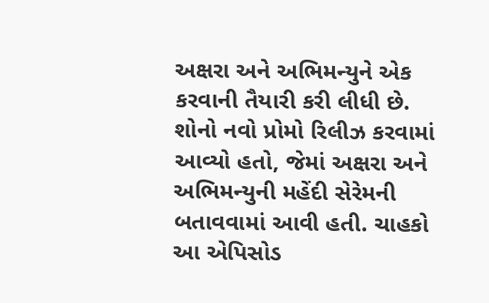અક્ષરા અને અભિમન્યુને એક કરવાની તૈયારી કરી લીધી છે. શોનો નવો પ્રોમો રિલીઝ કરવામાં આવ્યો હતો, જેમાં અક્ષરા અને અભિમન્યુની મહેંદી સેરેમની બતાવવામાં આવી હતી. ચાહકો આ એપિસોડ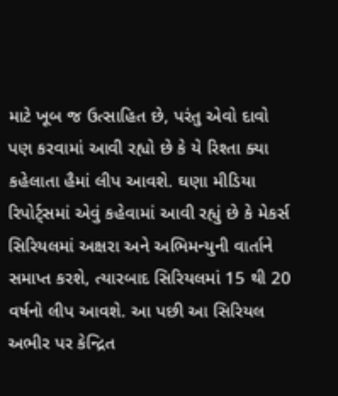માટે ખૂબ જ ઉત્સાહિત છે, પરંતુ એવો દાવો પણ કરવામાં આવી રહ્યો છે કે યે રિશ્તા ક્યા કહેલાતા હૈમાં લીપ આવશે. ઘણા મીડિયા રિપોર્ટ્સમાં એવું કહેવામાં આવી રહ્યું છે કે મેકર્સ સિરિયલમાં અક્ષરા અને અભિમન્યુની વાર્તાને સમાપ્ત કરશે, ત્યારબાદ સિરિયલમાં 15 થી 20 વર્ષનો લીપ આવશે. આ પછી આ સિરિયલ અભીર પર કેન્દ્રિત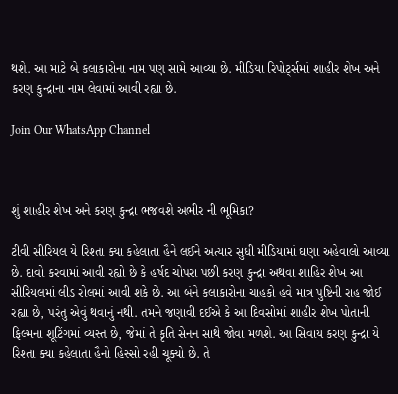થશે. આ માટે બે કલાકારોના નામ પણ સામે આવ્યા છે. મીડિયા રિપોર્ટ્સમાં શાહીર શેખ અને કરણ કુન્દ્રાના નામ લેવામાં આવી રહ્યા છે.

Join Our WhatsApp Channel



શું શાહીર શેખ અને કરણ કુન્દ્રા ભજવશે અભીર ની ભૂમિકા?

ટીવી સીરિયલ યે રિશ્તા ક્યા કહેલાતા હૈને લઈને અત્યાર સુધી મીડિયામાં ઘણા અહેવાલો આવ્યા છે. દાવો કરવામાં આવી રહ્યો છે કે હર્ષદ ચોપરા પછી કરણ કુન્દ્રા અથવા શાહિર શેખ આ સીરિયલમાં લીડ રોલમાં આવી શકે છે. આ બંને કલાકારોના ચાહકો હવે માત્ર પુષ્ટિની રાહ જોઈ રહ્યા છે, પરંતુ એવું થવાનું નથી. તમને જણાવી દઈએ કે આ દિવસોમાં શાહીર શેખ પોતાની ફિલ્મના શૂટિંગમાં વ્યસ્ત છે, જેમાં તે કૃતિ સેનન સાથે જોવા મળશે. આ સિવાય કરણ કુન્દ્રા યે રિશ્તા ક્યા કહેલાતા હૈનો હિસ્સો રહી ચૂક્યો છે. તે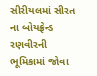સીરીયલમાં સીરત ના બોયફ્રેન્ડ રણવીરની ભૂમિકામાં જોવા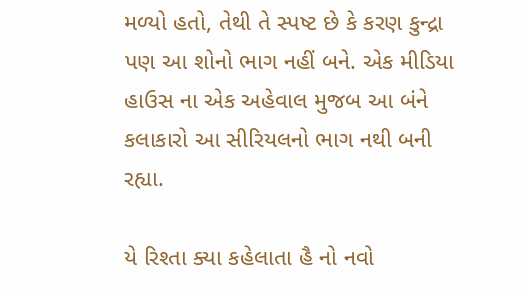મળ્યો હતો, તેથી તે સ્પષ્ટ છે કે કરણ કુન્દ્રા પણ આ શોનો ભાગ નહીં બને. એક મીડિયા હાઉસ ના એક અહેવાલ મુજબ આ બંને કલાકારો આ સીરિયલનો ભાગ નથી બની રહ્યા.

યે રિશ્તા ક્યા કહેલાતા હૈ નો નવો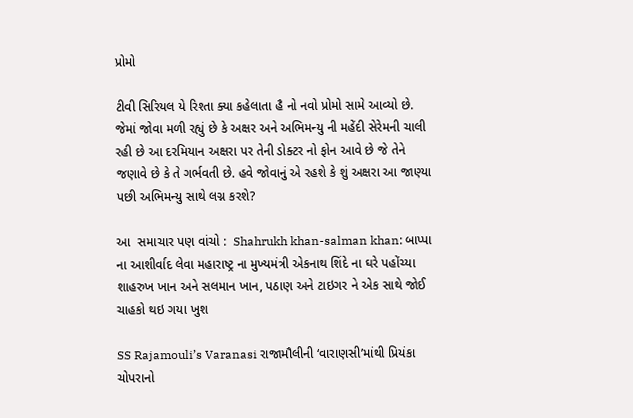પ્રોમો

ટીવી સિરિયલ યે રિશ્તા ક્યા કહેલાતા હૈ નો નવો પ્રોમો સામે આવ્યો છે. જેમાં જોવા મળી રહ્યું છે કે અક્ષર અને અભિમન્યુ ની મહેંદી સેરેમની ચાલી રહી છે આ દરમિયાન અક્ષરા પર તેની ડોક્ટર નો ફોન આવે છે જે તેને જણાવે છે કે તે ગર્ભવતી છે. હવે જોવાનું એ રહશે કે શું અક્ષરા આ જાણ્યા પછી અભિમન્યુ સાથે લગ્ન કરશે?

આ  સમાચાર પણ વાંચો :  Shahrukh khan-salman khan: બાપ્પા ના આશીર્વાદ લેવા મહારાષ્ટ્ર ના મુખ્યમંત્રી એકનાથ શિંદે ના ઘરે પહોંચ્યા શાહરુખ ખાન અને સલમાન ખાન, પઠાણ અને ટાઇગર ને એક સાથે જોઈ ચાહકો થઇ ગયા ખુશ

SS Rajamouli’s Varanasi રાજામૌલીની ‘વારાણસી’માંથી પ્રિયંકા ચોપરાનો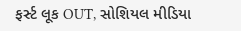ફર્સ્ટ લૂક OUT, સોશિયલ મીડિયા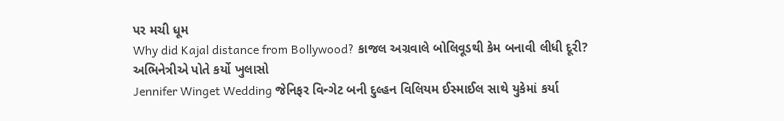પર મચી ધૂમ
Why did Kajal distance from Bollywood? કાજલ અગ્રવાલે બોલિવૂડથી કેમ બનાવી લીધી દૂરી? અભિનેત્રીએ પોતે કર્યો ખુલાસો
Jennifer Winget Wedding જેનિફર વિન્ગેટ બની દુલ્હન વિલિયમ ઈસ્માઈલ સાથે યુકેમાં કર્યા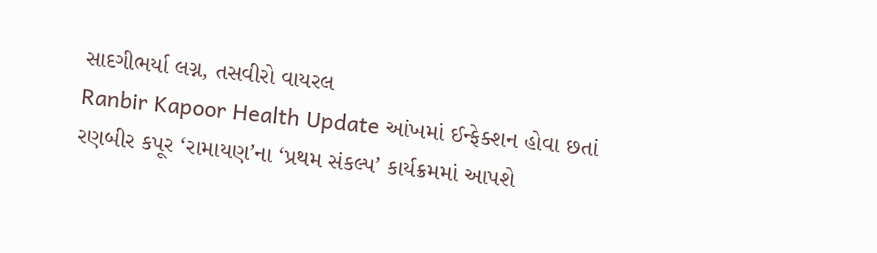સાદગીભર્યા લગ્ન, તસવીરો વાયરલ
Ranbir Kapoor Health Update આંખમાં ઈન્ફેક્શન હોવા છતાં રણબીર કપૂર ‘રામાયણ’ના ‘પ્રથમ સંકલ્પ’ કાર્યક્રમમાં આપશે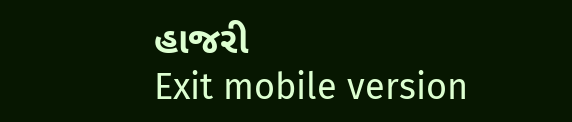હાજરી
Exit mobile version